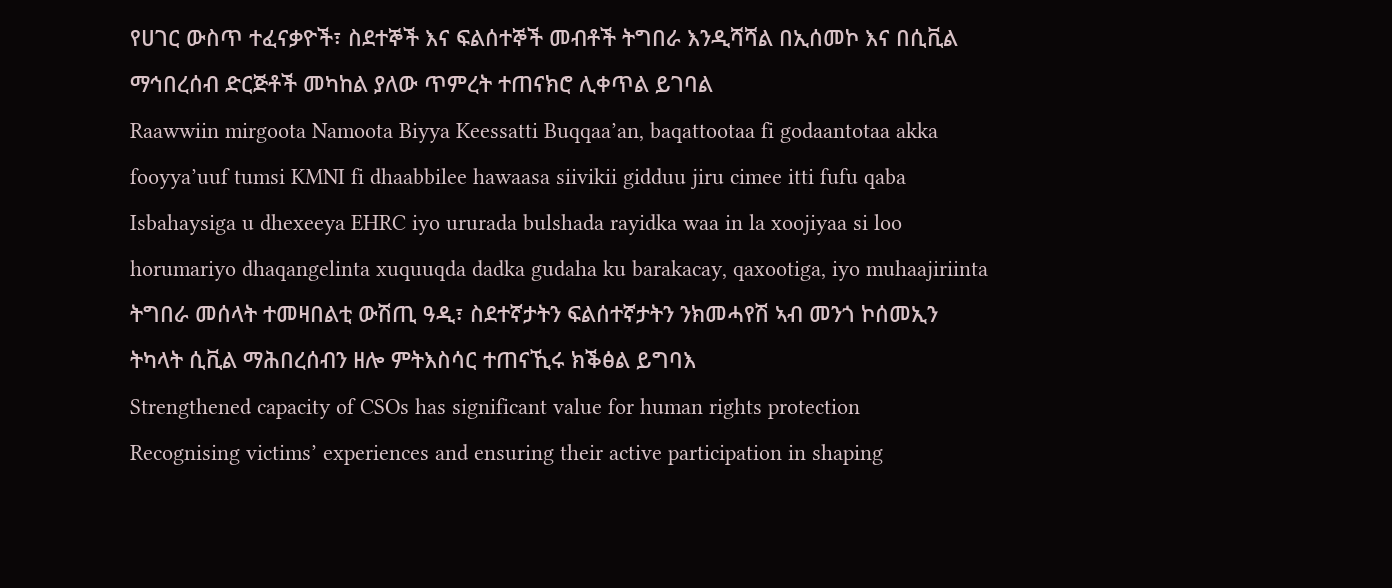የሀገር ውስጥ ተፈናቃዮች፣ ስደተኞች እና ፍልሰተኞች መብቶች ትግበራ እንዲሻሻል በኢሰመኮ እና በሲቪል ማኅበረሰብ ድርጅቶች መካከል ያለው ጥምረት ተጠናክሮ ሊቀጥል ይገባል
Raawwiin mirgoota Namoota Biyya Keessatti Buqqaa’an, baqattootaa fi godaantotaa akka fooyya’uuf tumsi KMNI fi dhaabbilee hawaasa siivikii gidduu jiru cimee itti fufu qaba
Isbahaysiga u dhexeeya EHRC iyo ururada bulshada rayidka waa in la xoojiyaa si loo horumariyo dhaqangelinta xuquuqda dadka gudaha ku barakacay, qaxootiga, iyo muhaajiriinta
ትግበራ መሰላት ተመዛበልቲ ውሽጢ ዓዲ፣ ስደተኛታትን ፍልሰተኛታትን ንክመሓየሽ ኣብ መንጎ ኮሰመኢን ትካላት ሲቪል ማሕበረሰብን ዘሎ ምትእስሳር ተጠናኺሩ ክቕፅል ይግባእ
Strengthened capacity of CSOs has significant value for human rights protection
Recognising victims’ experiences and ensuring their active participation in shaping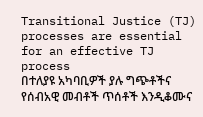Transitional Justice (TJ) processes are essential for an effective TJ process
በተለያዩ አካባቢዎች ያሉ ግጭቶችና የሰብአዊ መብቶች ጥሰቶች እንዲቆሙና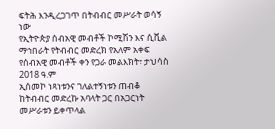ፍትሕ እንዲረጋገጥ በትብብር መሥራት ወሳኝ ነው
የኢትዮጵያ ሰብአዊ መብቶች ኮሚሽን እና ሲቪል ማኅበራት የትብብር መድረክ የአለም አቀፍ የሰብአዊ መብቶች ቀን የጋራ መልእክት፣ ታህሳስ 2018 ዓ.ም
ኢሰመኮ ነጻነቱንና ገለልተኝነቱን ጠብቆ ከትብብር መድረኩ አባላት ጋር በአጋርነት መሥራቱን ይቀጥላል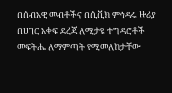በሰብአዊ መብቶችና በሲቪክ ምኅዳሩ ዙሪያ በሀገር አቀፍ ደረጃ ለሚታዩ ተግዳሮቶች መፍትሔ ለማምጣት የሚመለከታቸው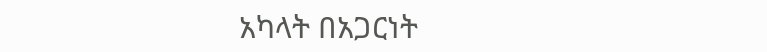አካላት በአጋርነት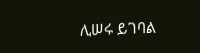ሊሠሩ ይገባል